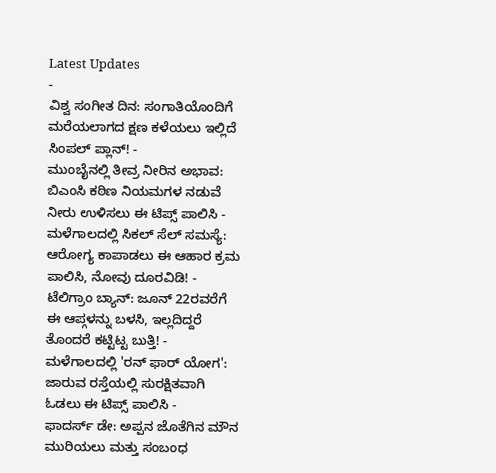Latest Updates
-
ವಿಶ್ವ ಸಂಗೀತ ದಿನ: ಸಂಗಾತಿಯೊಂದಿಗೆ ಮರೆಯಲಾಗದ ಕ್ಷಣ ಕಳೆಯಲು ಇಲ್ಲಿದೆ ಸಿಂಪಲ್ ಪ್ಲಾನ್! -
ಮುಂಬೈನಲ್ಲಿ ತೀವ್ರ ನೀರಿನ ಅಭಾವ: ಬಿಎಂಸಿ ಕಠಿಣ ನಿಯಮಗಳ ನಡುವೆ ನೀರು ಉಳಿಸಲು ಈ ಟಿಪ್ಸ್ ಪಾಲಿಸಿ -
ಮಳೆಗಾಲದಲ್ಲಿ ಸಿಕಲ್ ಸೆಲ್ ಸಮಸ್ಯೆ: ಆರೋಗ್ಯ ಕಾಪಾಡಲು ಈ ಆಹಾರ ಕ್ರಮ ಪಾಲಿಸಿ, ನೋವು ದೂರವಿಡಿ! -
ಟೆಲಿಗ್ರಾಂ ಬ್ಯಾನ್: ಜೂನ್ 22ರವರೆಗೆ ಈ ಆಪ್ಗಳನ್ನು ಬಳಸಿ, ಇಲ್ಲದಿದ್ದರೆ ತೊಂದರೆ ಕಟ್ಟಿಟ್ಟ ಬುತ್ತಿ! -
ಮಳೆಗಾಲದಲ್ಲಿ 'ರನ್ ಫಾರ್ ಯೋಗ': ಜಾರುವ ರಸ್ತೆಯಲ್ಲಿ ಸುರಕ್ಷಿತವಾಗಿ ಓಡಲು ಈ ಟಿಪ್ಸ್ ಪಾಲಿಸಿ -
ಫಾದರ್ಸ್ ಡೇ: ಅಪ್ಪನ ಜೊತೆಗಿನ ಮೌನ ಮುರಿಯಲು ಮತ್ತು ಸಂಬಂಧ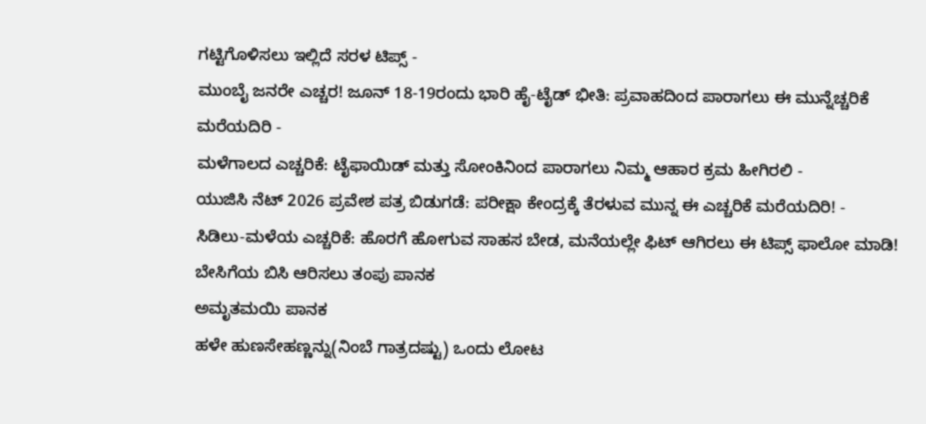ಗಟ್ಟಿಗೊಳಿಸಲು ಇಲ್ಲಿದೆ ಸರಳ ಟಿಪ್ಸ್ -
ಮುಂಬೈ ಜನರೇ ಎಚ್ಚರ! ಜೂನ್ 18-19ರಂದು ಭಾರಿ ಹೈ-ಟೈಡ್ ಭೀತಿ: ಪ್ರವಾಹದಿಂದ ಪಾರಾಗಲು ಈ ಮುನ್ನೆಚ್ಚರಿಕೆ ಮರೆಯದಿರಿ -
ಮಳೆಗಾಲದ ಎಚ್ಚರಿಕೆ: ಟೈಫಾಯಿಡ್ ಮತ್ತು ಸೋಂಕಿನಿಂದ ಪಾರಾಗಲು ನಿಮ್ಮ ಆಹಾರ ಕ್ರಮ ಹೀಗಿರಲಿ -
ಯುಜಿಸಿ ನೆಟ್ 2026 ಪ್ರವೇಶ ಪತ್ರ ಬಿಡುಗಡೆ: ಪರೀಕ್ಷಾ ಕೇಂದ್ರಕ್ಕೆ ತೆರಳುವ ಮುನ್ನ ಈ ಎಚ್ಚರಿಕೆ ಮರೆಯದಿರಿ! -
ಸಿಡಿಲು-ಮಳೆಯ ಎಚ್ಚರಿಕೆ: ಹೊರಗೆ ಹೋಗುವ ಸಾಹಸ ಬೇಡ, ಮನೆಯಲ್ಲೇ ಫಿಟ್ ಆಗಿರಲು ಈ ಟಿಪ್ಸ್ ಫಾಲೋ ಮಾಡಿ!
ಬೇಸಿಗೆಯ ಬಿಸಿ ಆರಿಸಲು ತಂಪು ಪಾನಕ
ಅಮೃತಮಯಿ ಪಾನಕ
ಹಳೇ ಹುಣಸೇಹಣ್ಣನ್ನು(ನಿಂಬೆ ಗಾತ್ರದಷ್ಟು) ಒಂದು ಲೋಟ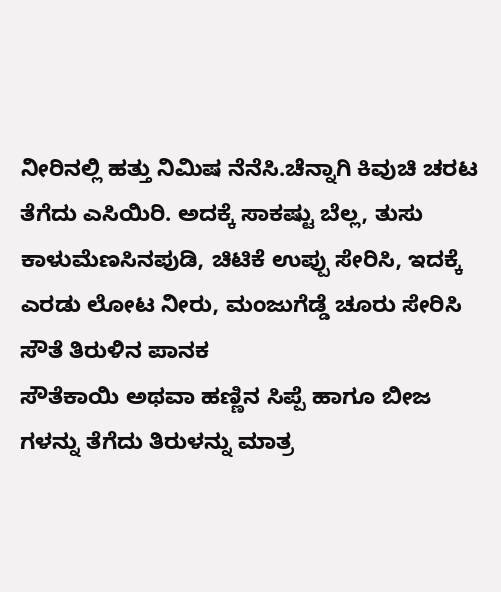ನೀರಿನಲ್ಲಿ ಹತ್ತು ನಿಮಿಷ ನೆನೆಸಿ.ಚೆನ್ನಾಗಿ ಕಿವುಚಿ ಚರಟ ತೆಗೆದು ಎಸಿಯಿರಿ. ಅದಕ್ಕೆ ಸಾಕಷ್ಟು ಬೆಲ್ಲ, ತುಸು ಕಾಳುಮೆಣಸಿನಪುಡಿ, ಚಿಟಿಕೆ ಉಪ್ಪು ಸೇರಿಸಿ, ಇದಕ್ಕೆ ಎರಡು ಲೋಟ ನೀರು, ಮಂಜುಗೆಡ್ಡೆ ಚೂರು ಸೇರಿಸಿ
ಸೌತೆ ತಿರುಳಿನ ಪಾನಕ
ಸೌತೆಕಾಯಿ ಅಥವಾ ಹಣ್ಣಿನ ಸಿಪ್ಪೆ ಹಾಗೂ ಬೀಜ ಗಳನ್ನು ತೆಗೆದು ತಿರುಳನ್ನು ಮಾತ್ರ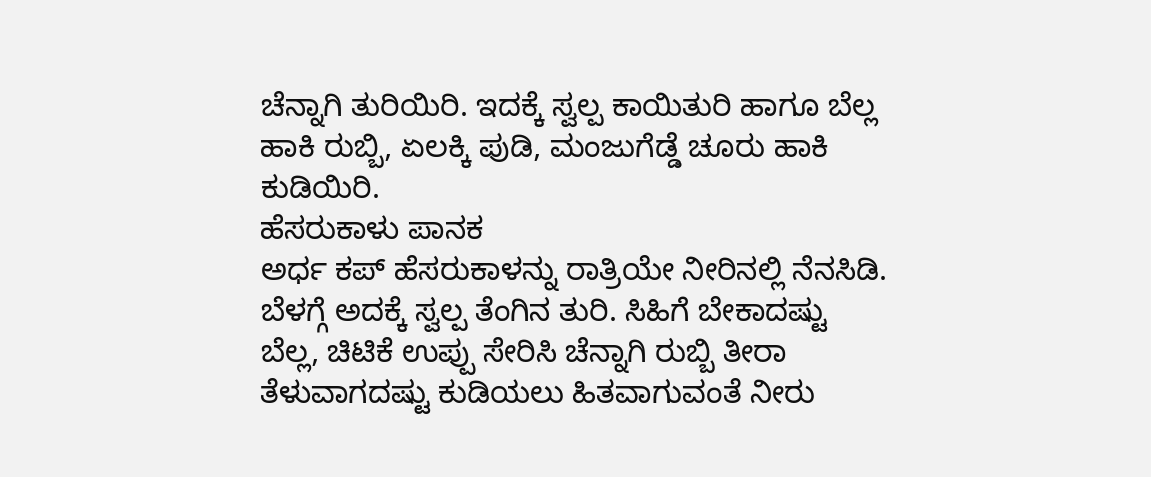ಚೆನ್ನಾಗಿ ತುರಿಯಿರಿ. ಇದಕ್ಕೆ ಸ್ವಲ್ಪ ಕಾಯಿತುರಿ ಹಾಗೂ ಬೆಲ್ಲ ಹಾಕಿ ರುಬ್ಬಿ, ಏಲಕ್ಕಿ ಪುಡಿ, ಮಂಜುಗೆಡ್ಡೆ ಚೂರು ಹಾಕಿ ಕುಡಿಯಿರಿ.
ಹೆಸರುಕಾಳು ಪಾನಕ
ಅರ್ಧ ಕಪ್ ಹೆಸರುಕಾಳನ್ನು ರಾತ್ರಿಯೇ ನೀರಿನಲ್ಲಿ ನೆನಸಿಡಿ. ಬೆಳಗ್ಗೆ ಅದಕ್ಕೆ ಸ್ವಲ್ಪ ತೆಂಗಿನ ತುರಿ. ಸಿಹಿಗೆ ಬೇಕಾದಷ್ಟು ಬೆಲ್ಲ, ಚಿಟಿಕೆ ಉಪ್ಪು ಸೇರಿಸಿ ಚೆನ್ನಾಗಿ ರುಬ್ಬಿ ತೀರಾ ತೆಳುವಾಗದಷ್ಟು ಕುಡಿಯಲು ಹಿತವಾಗುವಂತೆ ನೀರು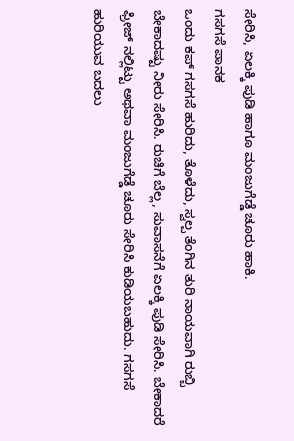ಸೇರಿಸಿ, ಏಲಕ್ಕಿ ಪುಡಿ ಹಾಗೂ ಮಂಜುಗೆಡ್ಡೆ ಚೂರು ಹಾಕಿ.
ಗಸಗಸೆ ಪಾನಕ
ಒಂದು ಕಪ್ ಗಸಗಸೆ ಹುರಿದು, ತೊಳೆದು, ಸ್ವಲ್ಪ ತೆಂಗಿನ ತುರಿ ನಾಯವಾಗಿ ರುಬ್ಬಿ ಬೇಕಾದಷ್ಟು ನೀರು ಸೇರಿಸಿ. ರುಚಿಗೆ ಬೆಲ್ಲ, ಸುವಾಸನೆಗೆ ಏಲಕ್ಕಿ ಪುಡಿ ಸೇರಿಸಿ. ಬೇಕಾದರೆ ಫ್ರೀಜ್ ನಲ್ಲಿಟ್ಟು ಅಥವಾ ಮಂಜುಗೆಡ್ಡೆ ಚೂರು ಸೇರಿಸಿ ಕುಡಿಯಬಹುದು. ಗಸಗಸೆ ಹುರಿಯುವ ಬದಲು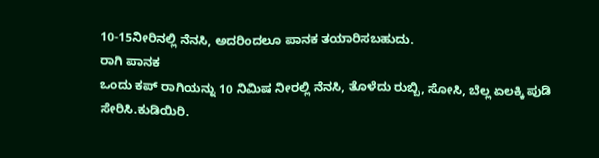10-15ನೀರಿನಲ್ಲಿ ನೆನಸಿ, ಅದರಿಂದಲೂ ಪಾನಕ ತಯಾರಿಸಬಹುದು.
ರಾಗಿ ಪಾನಕ
ಒಂದು ಕಪ್ ರಾಗಿಯನ್ನು 10 ನಿಮಿಷ ನೀರಲ್ಲಿ ನೆನಸಿ, ತೊಳೆದು ರುಬ್ಬಿ, ಸೋಸಿ, ಬೆಲ್ಲ ಏಲಕ್ಕಿ ಪುಡಿ ಸೇರಿಸಿ.ಕುಡಿಯಿರಿ.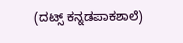(ದಟ್ಸ್ ಕನ್ನಡಪಾಕಶಾಲೆ)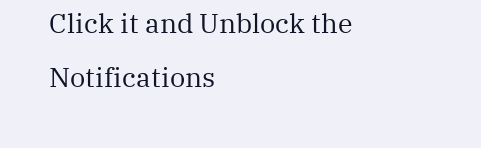Click it and Unblock the Notifications